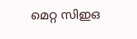മെറ്റ സിഇഒ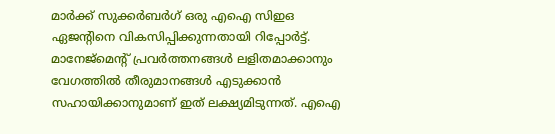മാർക്ക് സുക്കർബർഗ് ഒരു എഐ സിഇഒ ഏജന്‍റിനെ വികസിപ്പിക്കുന്നതായി റിപ്പോർട്ട്. മാനേജ്മെന്‍റ് പ്രവർത്തനങ്ങൾ ലളിതമാക്കാനും വേഗത്തിൽ തീരുമാനങ്ങൾ എടുക്കാൻ സഹായിക്കാനുമാണ് ഇത് ലക്ഷ്യമിടുന്നത്. എഐ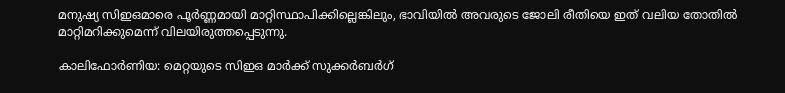മനുഷ്യ സിഇഒമാരെ പൂർണ്ണമായി മാറ്റിസ്ഥാപിക്കില്ലെങ്കിലും, ഭാവിയിൽ അവരുടെ ജോലി രീതിയെ ഇത് വലിയ തോതിൽ മാറ്റിമറിക്കുമെന്ന് വിലയിരുത്തപ്പെടുന്നു.

കാലിഫോര്‍ണിയ: മെറ്റയുടെ സിഇഒ മാർക്ക് സുക്കർബർഗ്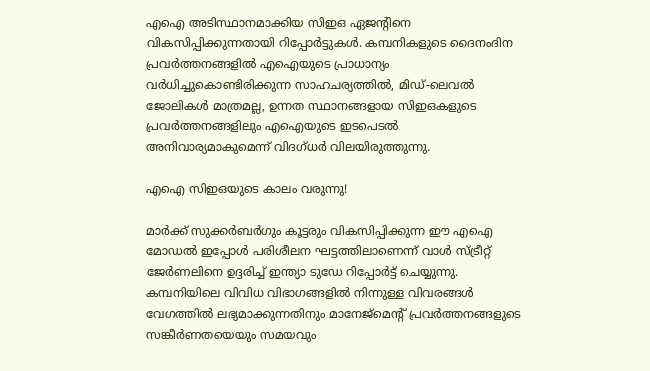എഐ അടിസ്ഥാനമാക്കിയ സിഇഒ ഏജന്‍റിനെ വികസിപ്പിക്കുന്നതായി റിപ്പോർട്ടുകൾ. കമ്പനികളുടെ ദൈനംദിന പ്രവർത്തനങ്ങളിൽ എഐയുടെ പ്രാധാന്യം വർധിച്ചുകൊണ്ടിരിക്കുന്ന സാഹചര്യത്തിൽ, മിഡ്-ലെവൽ ജോലികൾ മാത്രമല്ല, ഉന്നത സ്ഥാനങ്ങളായ സിഇഒകളുടെ പ്രവർത്തനങ്ങളിലും എഐയുടെ ഇടപെടൽ അനിവാര്യമാകുമെന്ന് വിദഗ്‌ധർ വിലയിരുത്തുന്നു.

എഐ സിഇഒയുടെ കാലം വരുന്നു!

മാര്‍ക്ക് സുക്കർബർഗും കൂട്ടരും വികസിപ്പിക്കുന്ന ഈ എഐ മോഡൽ ഇപ്പോൾ പരിശീലന ഘട്ടത്തിലാണെന്ന് വാൾ സ്ട്രീറ്റ് ജേർണലിനെ ഉദ്ദരിച്ച് ഇന്ത്യാ ടുഡേ റിപ്പോർട്ട് ചെയ്യുന്നു. കമ്പനിയിലെ വിവിധ വിഭാഗങ്ങളിൽ നിന്നുള്ള വിവരങ്ങൾ വേഗത്തിൽ ലഭ്യമാക്കുന്നതിനും മാനേജ്മെന്‍റ് പ്രവർത്തനങ്ങളുടെ സങ്കീർണതയെയും സമയവും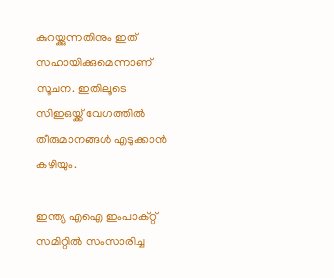കുറയ്ക്കുന്നതിനും ഇത് സഹായിക്കുമെന്നാണ് സൂചന. ഇതിലൂടെ സിഇഒയ്ക്ക് വേഗത്തിൽ തീരുമാനങ്ങൾ എടുക്കാൻ കഴിയും.

ഇന്ത്യ എഐ ഇംപാക്റ്റ് സമിറ്റിൽ സംസാരിച്ച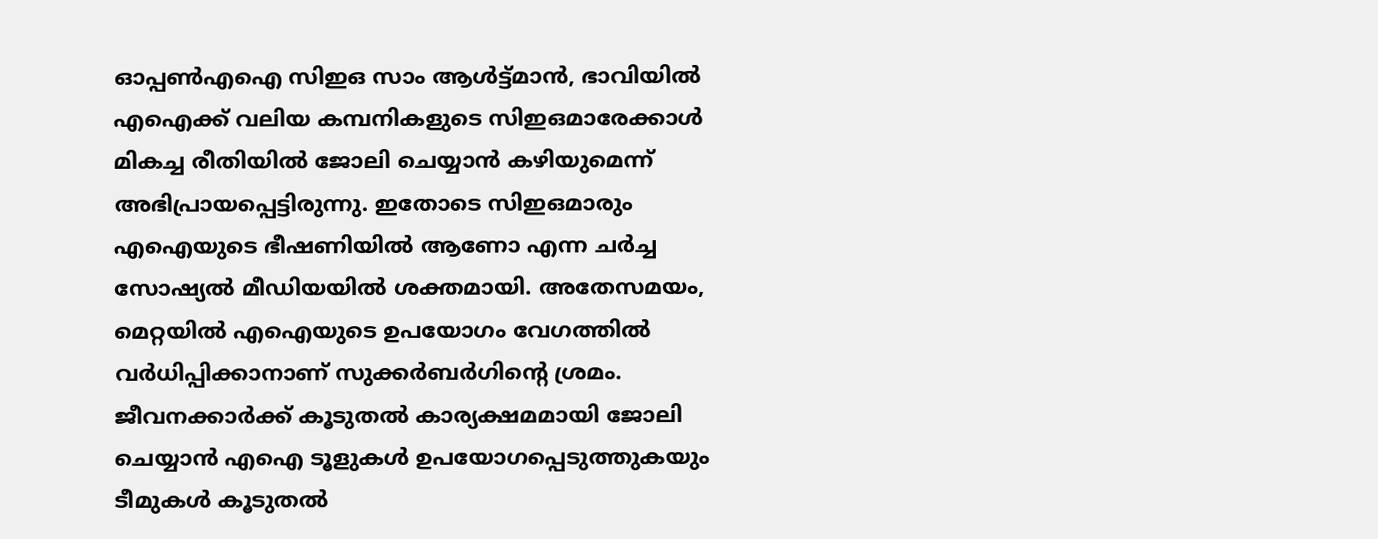ഓപ്പൺഎഐ സിഇഒ സാം ആൾട്ട്‌മാൻ, ഭാവിയിൽ എഐക്ക് വലിയ കമ്പനികളുടെ സിഇഒമാരേക്കാൾ മികച്ച രീതിയിൽ ജോലി ചെയ്യാൻ കഴിയുമെന്ന് അഭിപ്രായപ്പെട്ടിരുന്നു. ഇതോടെ സിഇഒമാരും എഐയുടെ ഭീഷണിയിൽ ആണോ എന്ന ചർച്ച സോഷ്യൽ മീഡിയയിൽ ശക്തമായി. അതേസമയം, മെറ്റയിൽ എഐയുടെ ഉപയോഗം വേഗത്തിൽ വർധിപ്പിക്കാനാണ് സുക്കർബർഗിന്‍റെ ശ്രമം. ജീവനക്കാർക്ക് കൂടുതൽ കാര്യക്ഷമമായി ജോലി ചെയ്യാൻ എഐ ടൂളുകൾ ഉപയോഗപ്പെടുത്തുകയും ടീമുകൾ കൂടുതൽ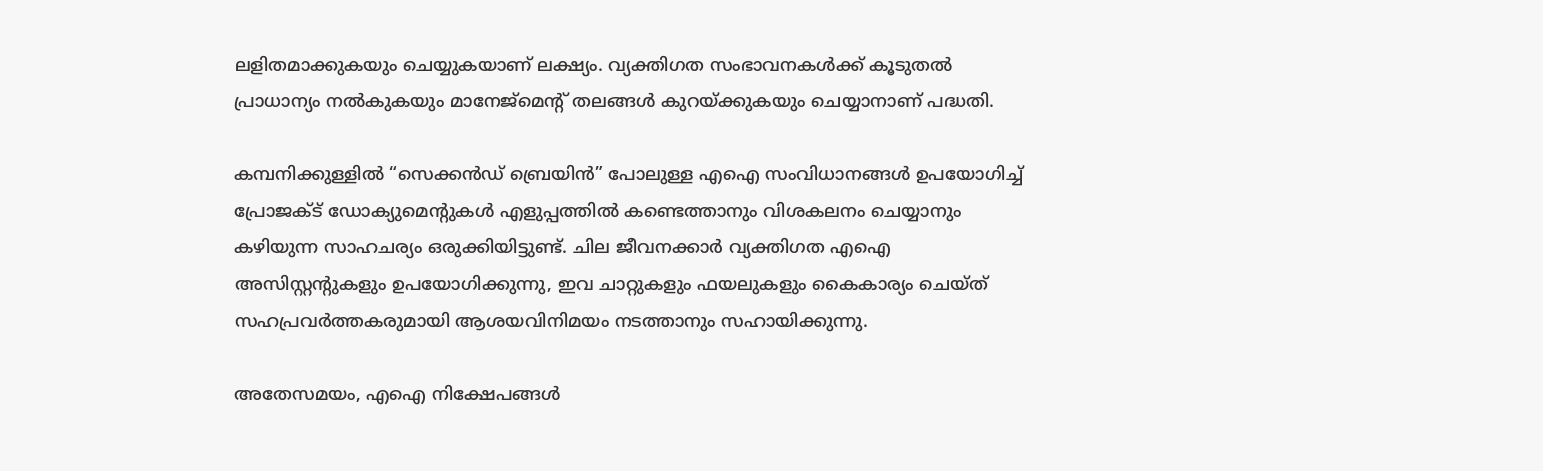ലളിതമാക്കുകയും ചെയ്യുകയാണ് ലക്ഷ്യം. വ്യക്തിഗത സംഭാവനകൾക്ക് കൂടുതൽ പ്രാധാന്യം നൽകുകയും മാനേജ്മെന്‍റ് തലങ്ങൾ കുറയ്ക്കുകയും ചെയ്യാനാണ് പദ്ധതി.

കമ്പനിക്കുള്ളിൽ “സെക്കൻഡ് ബ്രെയിൻ” പോലുള്ള എഐ സംവിധാനങ്ങൾ ഉപയോഗിച്ച് പ്രോജക്ട് ഡോക്യുമെന്റുകൾ എളുപ്പത്തിൽ കണ്ടെത്താനും വിശകലനം ചെയ്യാനും കഴിയുന്ന സാഹചര്യം ഒരുക്കിയിട്ടുണ്ട്. ചില ജീവനക്കാർ വ്യക്തിഗത എഐ അസിസ്റ്റന്റുകളും ഉപയോഗിക്കുന്നു, ഇവ ചാറ്റുകളും ഫയലുകളും കൈകാര്യം ചെയ്‌ത് സഹപ്രവർത്തകരുമായി ആശയവിനിമയം നടത്താനും സഹായിക്കുന്നു.

അതേസമയം, എഐ നിക്ഷേപങ്ങൾ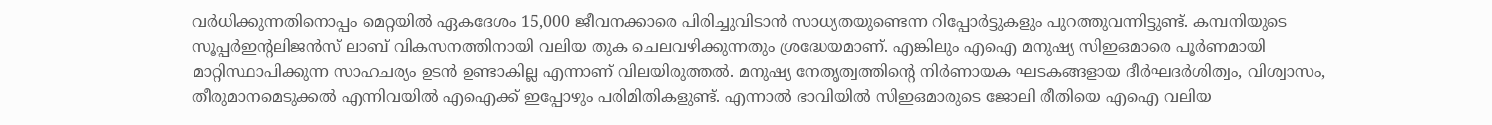വർധിക്കുന്നതിനൊപ്പം മെറ്റയിൽ ഏകദേശം 15,000 ജീവനക്കാരെ പിരിച്ചുവിടാൻ സാധ്യതയുണ്ടെന്ന റിപ്പോർട്ടുകളും പുറത്തുവന്നിട്ടുണ്ട്. കമ്പനിയുടെ സൂപ്പർഇന്‍റലിജൻസ് ലാബ് വികസനത്തിനായി വലിയ തുക ചെലവഴിക്കുന്നതും ശ്രദ്ധേയമാണ്. എങ്കിലും എഐ മനുഷ്യ സിഇഒമാരെ പൂർണമായി മാറ്റിസ്ഥാപിക്കുന്ന സാഹചര്യം ഉടൻ ഉണ്ടാകില്ല എന്നാണ് വിലയിരുത്തൽ. മനുഷ്യ നേതൃത്വത്തിന്റെ നിർണായക ഘടകങ്ങളായ ദീർഘദർശിത്വം, വിശ്വാസം, തീരുമാനമെടുക്കൽ എന്നിവയിൽ എഐക്ക് ഇപ്പോഴും പരിമിതികളുണ്ട്. എന്നാൽ ഭാവിയിൽ സിഇഒമാരുടെ ജോലി രീതിയെ എഐ വലിയ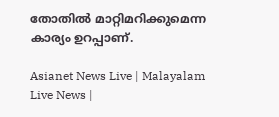തോതിൽ മാറ്റിമറിക്കുമെന്ന കാര്യം ഉറപ്പാണ്.

Asianet News Live | Malayalam Live News |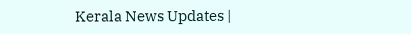Kerala News Updates |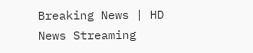Breaking News | HD News Streaming